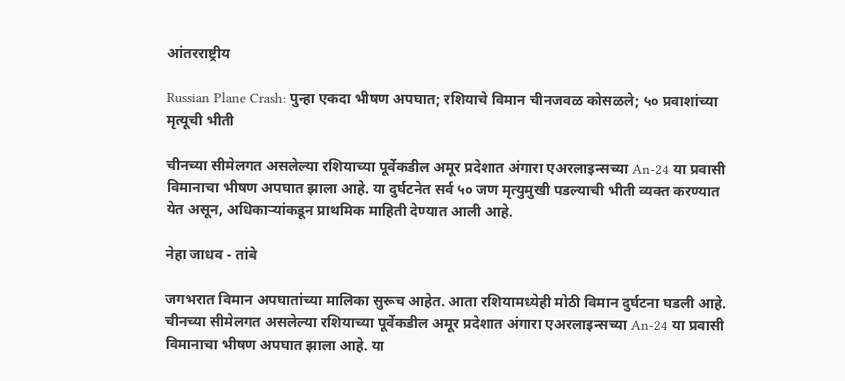आंतरराष्ट्रीय

Russian Plane Crash: पुन्हा एकदा भीषण अपघात; रशियाचे विमान चीनजवळ कोसळले; ५० प्रवाशांच्या मृत्यूची भीती

चीनच्या सीमेलगत असलेल्या रशियाच्या पूर्वेकडील अमूर प्रदेशात अंगारा एअरलाइन्सच्या An-24 या प्रवासी विमानाचा भीषण अपघात झाला आहे. या दुर्घटनेत सर्व ५० जण मृत्युमुखी पडल्याची भीती व्यक्त करण्यात येत असून, अधिकाऱ्यांकडून प्राथमिक माहिती देण्यात आली आहे.

नेहा जाधव - तांबे

जगभरात विमान अपघातांच्या मालिका सुरूच आहेत. आता रशियामध्येही मोठी विमान दुर्घटना घडली आहे. चीनच्या सीमेलगत असलेल्या रशियाच्या पूर्वेकडील अमूर प्रदेशात अंगारा एअरलाइन्सच्या An-24 या प्रवासी विमानाचा भीषण अपघात झाला आहे. या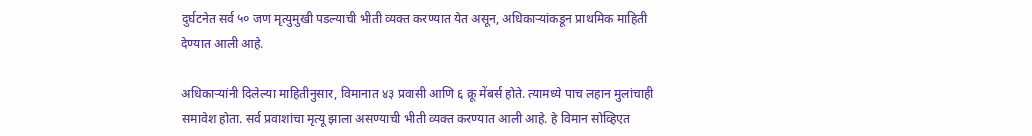दुर्घटनेत सर्व ५० जण मृत्युमुखी पडल्याची भीती व्यक्त करण्यात येत असून, अधिकाऱ्यांकडून प्राथमिक माहिती देण्यात आली आहे.

अधिकाऱ्यांनी दिलेल्या माहितीनुसार, विमानात ४३ प्रवासी आणि ६ क्रू मेंबर्स होते. त्यामध्ये पाच लहान मुलांचाही समावेश होता. सर्व प्रवाशांचा मृत्यू झाला असण्याची भीती व्यक्त करण्यात आली आहे. हे विमान सोव्हिएत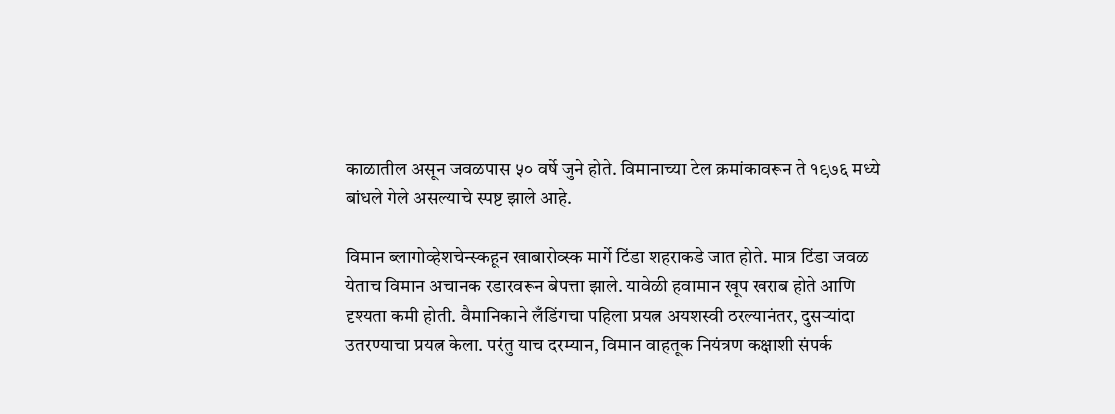काळातील असून जवळपास ५० वर्षे जुने होते. विमानाच्या टेल क्रमांकावरून ते १९७६ मध्ये बांधले गेले असल्याचे स्पष्ट झाले आहे.

विमान ब्लागोव्हेशचेन्स्कहून खाबारोव्स्क मार्गे टिंडा शहराकडे जात होते. मात्र टिंडा जवळ येताच विमान अचानक रडारवरून बेपत्ता झाले. यावेळी हवामान खूप खराब होते आणि दृश्यता कमी होती. वैमानिकाने लँडिंगचा पहिला प्रयत्न अयशस्वी ठरल्यानंतर, दुसऱ्यांदा उतरण्याचा प्रयत्न केला. परंतु याच दरम्यान, विमान वाहतूक नियंत्रण कक्षाशी संपर्क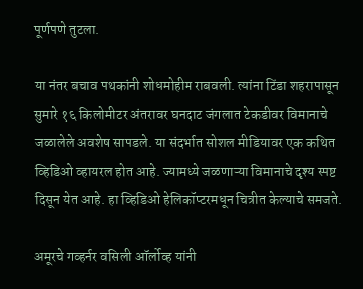पूर्णपणे तुटला.

या नंतर बचाव पथकांनी शोधमोहीम राबवली. त्यांना टिंडा शहरापासून सुमारे १६ किलोमीटर अंतरावर घनदाट जंगलात टेकडीवर विमानाचे जळालेले अवशेष सापडले. या संदर्भात सोशल मीडियावर एक कथित व्हिडिओ व्हायरल होत आहे. ज्यामध्ये जळणाऱ्या विमानाचे दृश्य स्पष्ट दिसून येत आहे. हा व्हिडिओ हेलिकॉप्टरमधून चित्रीत केल्याचे समजते.

अमूरचे गव्हर्नर वसिली ऑर्लोव्ह यांनी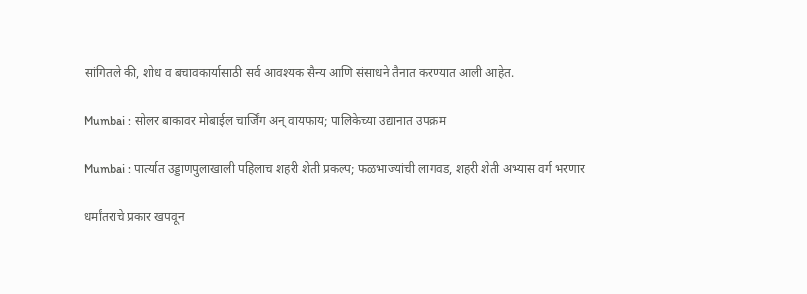सांगितले की, शोध व बचावकार्यासाठी सर्व आवश्यक सैन्य आणि संसाधने तैनात करण्यात आली आहेत.

Mumbai : सोलर बाकावर मोबाईल चार्जिंग अन् वायफाय; पालिकेच्या उद्यानात उपक्रम

Mumbai : पार्त्यात उड्डाणपुलाखाली पहिलाच शहरी शेती प्रकल्प; फळभाज्यांची लागवड, शहरी शेती अभ्यास वर्ग भरणार

धर्मांतराचे प्रकार खपवून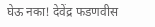घेऊ नका! देवेंद्र फडणवीस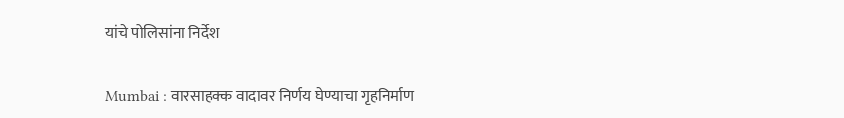यांचे पोलिसांना निर्देश

Mumbai : वारसाहक्क वादावर निर्णय घेण्याचा गृहनिर्माण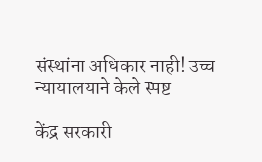संस्थांना अधिकार नाही! उच्च न्यायालयाने केले स्पष्ट

केंद्र सरकारी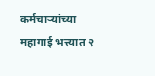कर्मचाऱ्यांच्या महागाई भत्त्यात २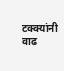टक्क्यांनी वाढ